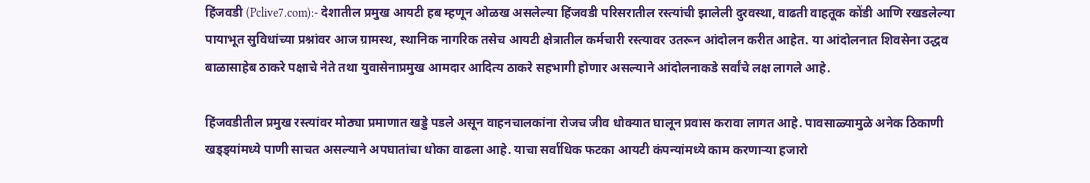हिंजवडी (Pclive7.com):- देशातील प्रमुख आयटी हब म्हणून ओळख असलेल्या हिंजवडी परिसरातील रस्त्यांची झालेली दुरवस्था, वाढती वाहतूक कोंडी आणि रखडलेल्या पायाभूत सुविधांच्या प्रश्नांवर आज ग्रामस्थ, स्थानिक नागरिक तसेच आयटी क्षेत्रातील कर्मचारी रस्त्यावर उतरून आंदोलन करीत आहेत. या आंदोलनात शिवसेना उद्धव बाळासाहेब ठाकरे पक्षाचे नेते तथा युवासेनाप्रमुख आमदार आदित्य ठाकरे सहभागी होणार असल्याने आंदोलनाकडे सर्वांचे लक्ष लागले आहे.

हिंजवडीतील प्रमुख रस्त्यांवर मोठ्या प्रमाणात खड्डे पडले असून वाहनचालकांना रोजच जीव धोक्यात घालून प्रवास करावा लागत आहे. पावसाळ्यामुळे अनेक ठिकाणी खड्ड्यांमध्ये पाणी साचत असल्याने अपघातांचा धोका वाढला आहे. याचा सर्वाधिक फटका आयटी कंपन्यांमध्ये काम करणाऱ्या हजारो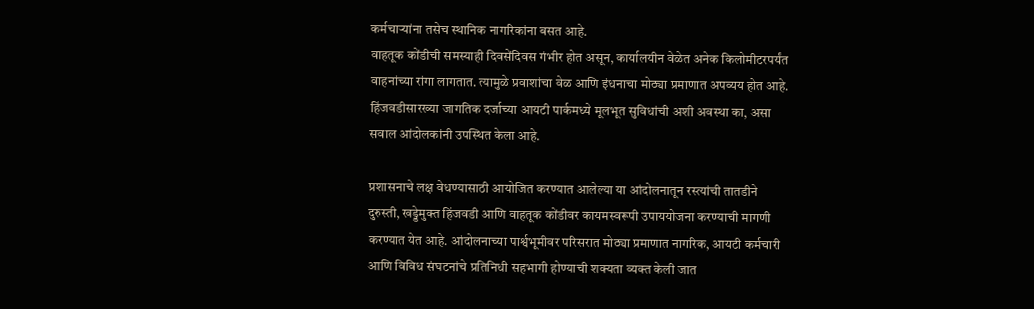कर्मचाऱ्यांना तसेच स्थानिक नागरिकांना बसत आहे.
वाहतूक कोंडीची समस्याही दिवसेंदिवस गंभीर होत असून, कार्यालयीन वेळेत अनेक किलोमीटरपर्यंत वाहनांच्या रांगा लागतात. त्यामुळे प्रवाशांचा वेळ आणि इंधनाचा मोठ्या प्रमाणात अपव्यय होत आहे. हिंजवडीसारख्या जागतिक दर्जाच्या आयटी पार्कमध्ये मूलभूत सुविधांची अशी अवस्था का, असा सवाल आंदोलकांनी उपस्थित केला आहे.

प्रशासनाचे लक्ष वेधण्यासाठी आयोजित करण्यात आलेल्या या आंदोलनातून रस्त्यांची तातडीने दुरुस्ती, खड्डेमुक्त हिंजवडी आणि वाहतूक कोंडीवर कायमस्वरूपी उपाययोजना करण्याची मागणी करण्यात येत आहे. आंदोलनाच्या पार्श्वभूमीवर परिसरात मोठ्या प्रमाणात नागरिक, आयटी कर्मचारी आणि विविध संघटनांचे प्रतिनिधी सहभागी होण्याची शक्यता व्यक्त केली जात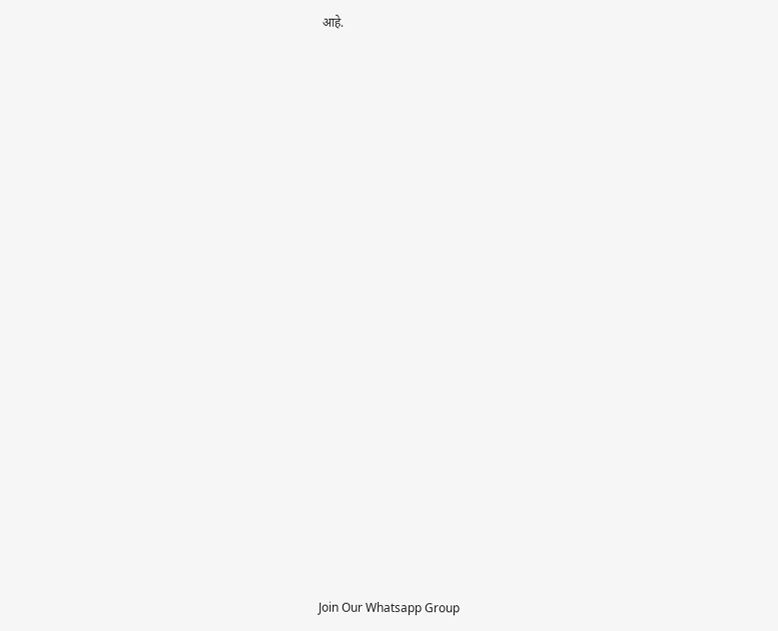आहे.





















Join Our Whatsapp Group